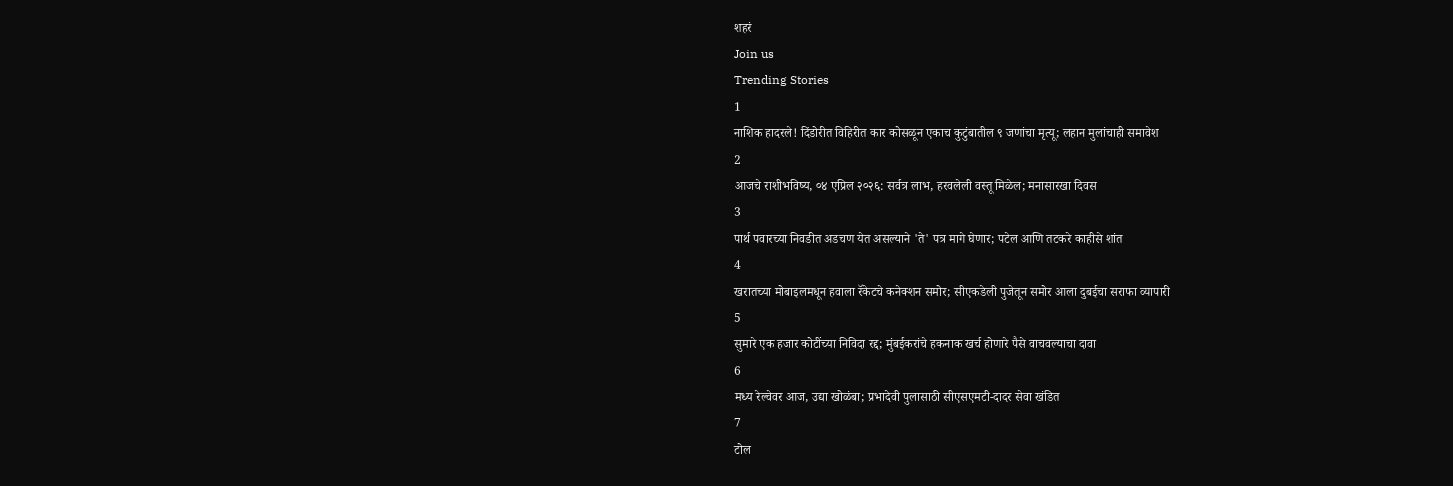शहरं
Join us
Trending Stories
1
नाशिक हादरले! दिंडोरीत विहिरीत कार कोसळून एकाच कुटुंबातील ९ जणांचा मृत्यू; लहान मुलांचाही समावेश
2
आजचे राशीभविष्य, ०४ एप्रिल २०२६: सर्वत्र लाभ, हरवलेली वस्तू मिळेल; मनासारखा दिवस
3
पार्थ पवारच्या निवडीत अडचण येत असल्याने 'ते' पत्र मागे घेणार; पटेल आणि तटकरे काहीसे शांत
4
खरातच्या मोबाइलमधून हवाला रॅकेटचे कनेक्शन समोर; सीएकडेली पुजेतून समोर आला दुबईचा सराफा व्यापारी
5
सुमारे एक हजार कोटींच्या निविदा रद्द; मुंबईकरांचे हकनाक खर्च होणारे पैसे वाचवल्याचा दावा
6
मध्य रेल्वेवर आज, उद्या खोळंबा; प्रभादेवी पुलासाठी सीएसएमटी-दादर सेवा खंडित
7
टोल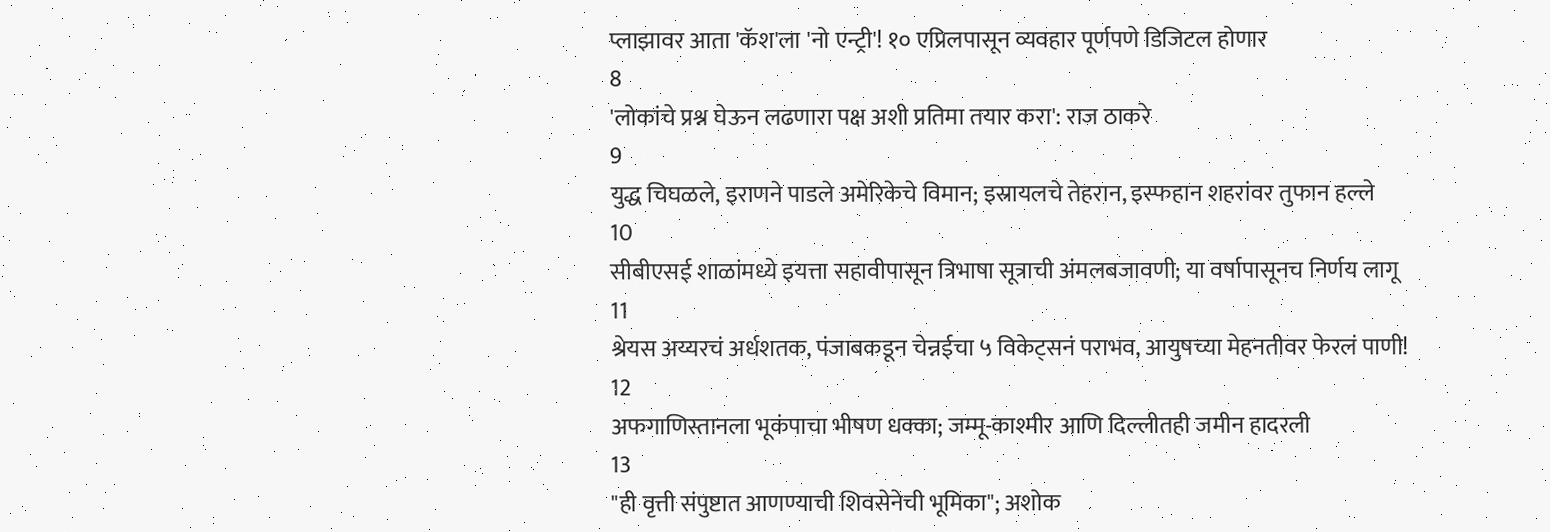प्लाझावर आता 'कॅश'ला 'नो एन्ट्री'! १० एप्रिलपासून व्यवहार पूर्णपणे डिजिटल होणार
8
'लोकांचे प्रश्न घेऊन लढणारा पक्ष अशी प्रतिमा तयार करा': राज ठाकरे
9
युद्ध चिघळले, इराणने पाडले अमेरिकेचे विमान; इस्रायलचे तेहरान, इस्फहान शहरांवर तुफान हल्ले
10
सीबीएसई शाळांमध्ये इयत्ता सहावीपासून त्रिभाषा सूत्राची अंमलबजावणी; या वर्षापासूनच निर्णय लागू
11
श्रेयस अय्यरचं अर्धशतक, पंजाबकडून चेन्नईचा ५ विकेट्सनं पराभव, आयुषच्या मेहनतीवर फेरलं पाणी!
12
अफगाणिस्तानला भूकंपाचा भीषण धक्का; जम्मू-काश्मीर आणि दिल्लीतही जमीन हादरली
13
"ही वृत्ती संपुष्टात आणण्याची शिवसेनेची भूमिका"; अशोक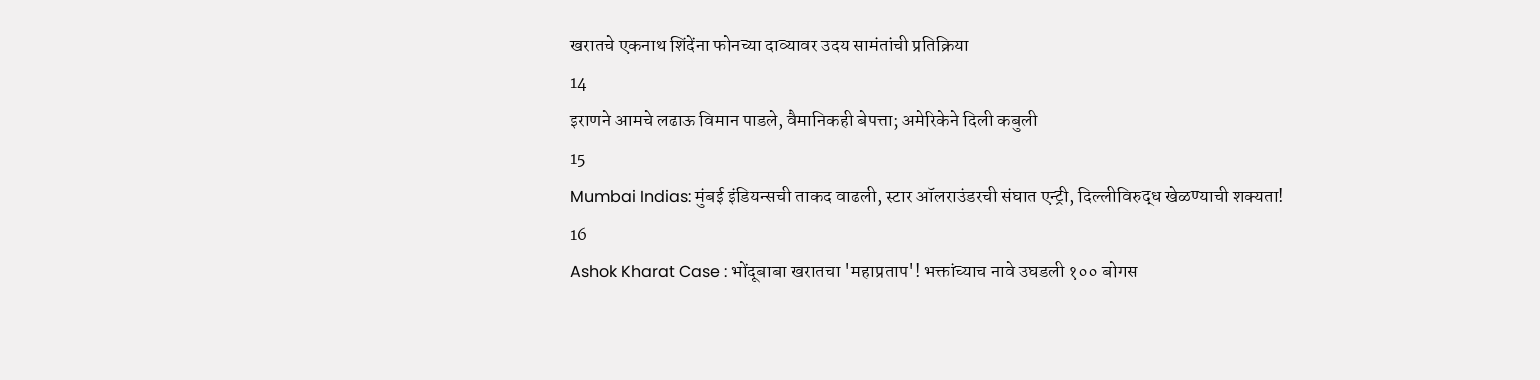खरातचे एकनाथ शिंदेंना फोनच्या दाव्यावर उदय सामंतांची प्रतिक्रिया
14
इराणने आमचे लढाऊ विमान पाडले, वैमानिकही बेपत्ता; अमेरिकेने दिली कबुली
15
Mumbai Indias: मुंबई इंडियन्सची ताकद वाढली, स्टार ऑलराउंडरची संघात एन्ट्री, दिल्लीविरुद्ध खेळण्याची शक्यता!
16
Ashok Kharat Case : भोंदूबाबा खरातचा 'महाप्रताप'! भक्तांच्याच नावे उघडली १०० बोगस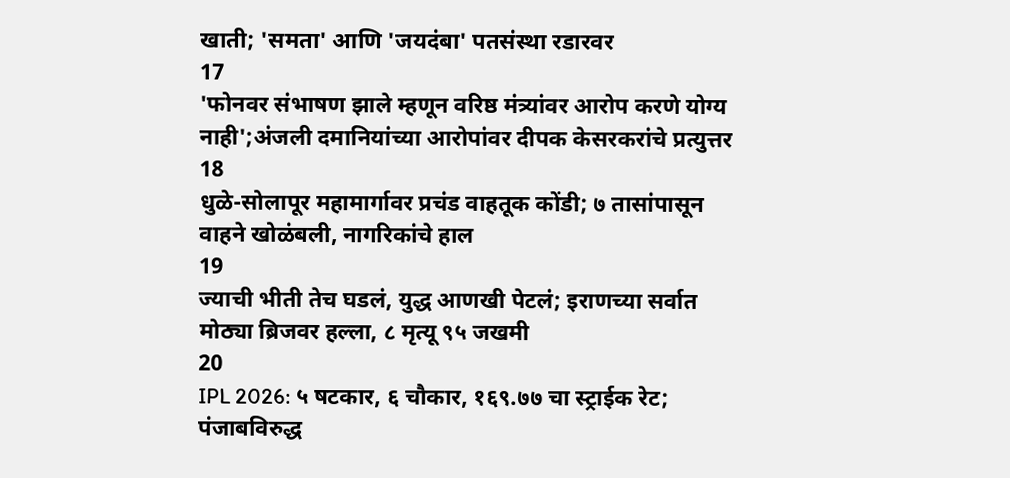खाती; 'समता' आणि 'जयदंबा' पतसंस्था रडारवर
17
'फोनवर संभाषण झाले म्हणून वरिष्ठ मंत्र्यांवर आरोप करणे योग्य नाही';अंजली दमानियांच्या आरोपांवर दीपक केसरकरांचे प्रत्युत्तर
18
धुळे-सोलापूर महामार्गावर प्रचंड वाहतूक कोंडी; ७ तासांपासून वाहने खोळंबली, नागरिकांचे हाल
19
ज्याची भीती तेच घडलं, युद्ध आणखी पेटलं; इराणच्या सर्वात मोठ्या ब्रिजवर हल्ला, ८ मृत्यू ९५ जखमी
20
IPL 2026: ५ षटकार, ६ चौकार, १६९.७७ चा स्ट्राईक रेट; पंजाबविरुद्ध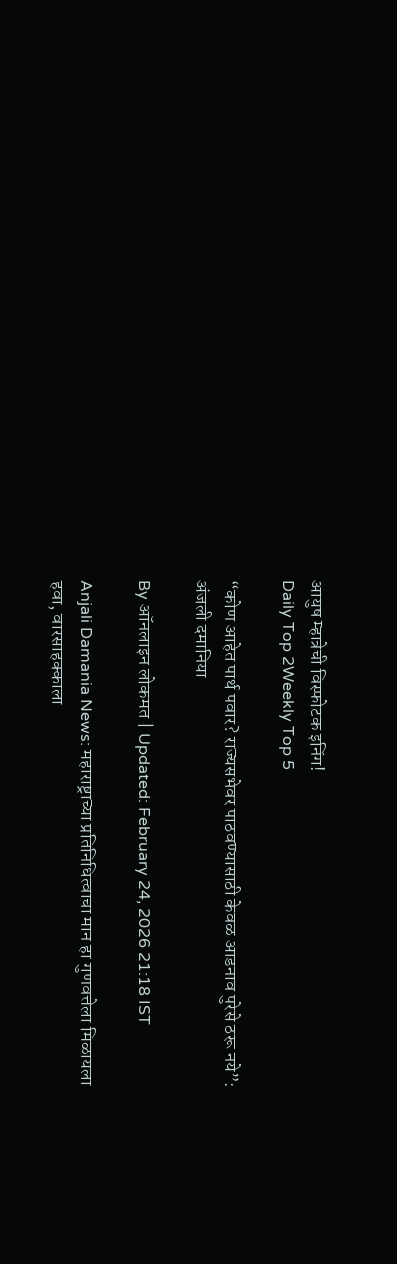आयुष म्हात्रेची विस्फोटक इनिंग!
Daily Top 2Weekly Top 5

“कोण आहेत पार्थ पवार? राज्यसभेवर पाठवण्यासाठी केवळ आडनाव पुरेसे ठरू नये”: अंजली दमानिया

By ऑनलाइन लोकमत | Updated: February 24, 2026 21:18 IST

Anjali Damania News: महाराष्ट्राच्या प्रतिनिधित्वाचा मान हा गुणवत्तेला मिळायला हवा, वारसाहक्काला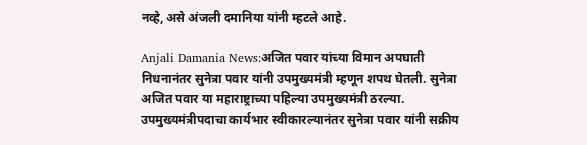नव्हे, असे अंजली दमानिया यांनी म्हटले आहे.

Anjali Damania News:अजित पवार यांच्या विमान अपघाती निधनानंतर सुनेत्रा पवार यांनी उपमुख्यमंत्री म्हणून शपथ घेतली. सुनेत्रा अजित पवार या महाराष्ट्राच्या पहिल्या उपमुख्यमंत्री ठरल्या. उपमुख्यमंत्रीपदाचा कार्यभार स्वीकारल्यानंतर सुनेत्रा पवार यांनी सक्रीय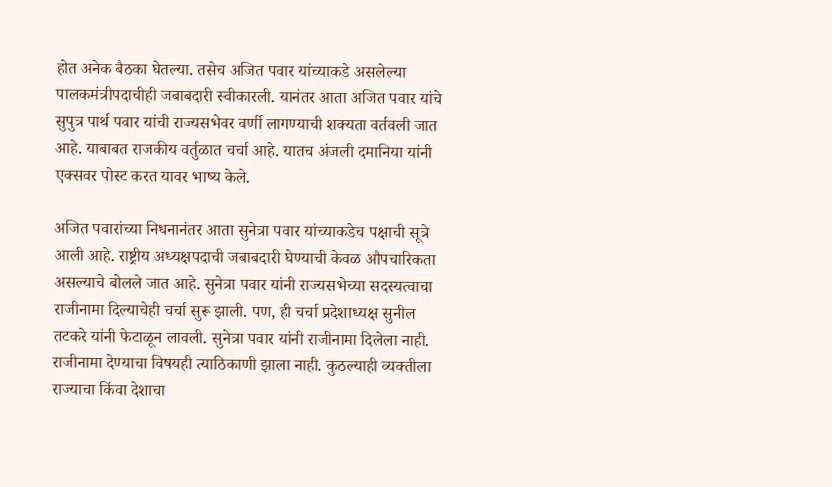होत अनेक बैठका घेतल्या. तसेच अजित पवार यांच्याकडे असलेल्या पालकमंत्रीपदाचीही जबाबदारी स्वीकारली. यानंतर आता अजित पवार यांचे सुपुत्र पार्थ पवार यांची राज्यसभेवर वर्णी लागण्याची शक्यता वर्तवली जात आहे. याबाबत राजकीय वर्तुळात चर्चा आहे. यातच अंजली दमानिया यांनी एक्सवर पोस्ट करत यावर भाष्य केले.

अजित पवारांच्या निधनानंतर आता सुनेत्रा पवार यांच्याकडेच पक्षाची सूत्रे आली आहे. राष्ट्रीय अध्यक्षपदाची जबाबदारी घेण्याची केवळ औपचारिकता असल्याचे बोलले जात आहे. सुनेत्रा पवार यांनी राज्यसभेच्या सदस्यत्वाचा राजीनामा दिल्याचेही चर्चा सुरू झाली. पण, ही चर्चा प्रदेशाध्यक्ष सुनील तटकरे यांनी फेटाळून लावली. सुनेत्रा पवार यांनी राजीनामा दिलेला नाही. राजीनामा देण्याचा विषयही त्याठिकाणी झाला नाही. कुठल्याही व्यक्तीला राज्याचा किंवा देशाचा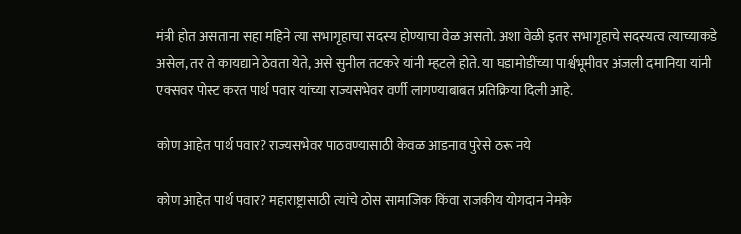मंत्री होत असताना सहा महिने त्या सभागृहाचा सदस्य होण्याचा वेळ असतो. अशा वेळी इतर सभागृहाचे सदस्यत्व त्याच्याकडे असेल, तर ते कायद्याने ठेवता येते, असे सुनील तटकरे यांनी म्हटले होते. या घडामोडींच्या पार्श्वभूमीवर अंजली दमानिया यांनी एक्सवर पोस्ट करत पार्थ पवार यांच्या राज्यसभेवर वर्णी लागण्याबाबत प्रतिक्रिया दिली आहे.

कोण आहेत पार्थ पवार? राज्यसभेवर पाठवण्यासाठी केवळ आडनाव पुरेसे ठरू नये

कोण आहेत पार्थ पवार? महाराष्ट्रासाठी त्यांचे ठोस सामाजिक किंवा राजकीय योगदान नेमके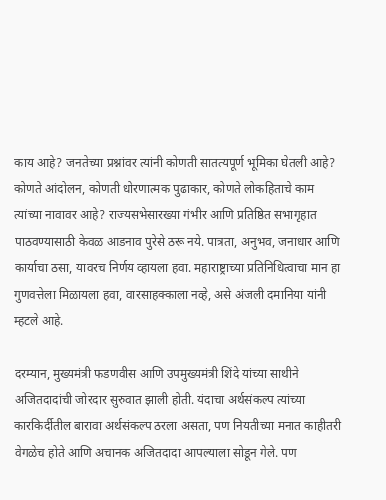काय आहे? जनतेच्या प्रश्नांवर त्यांनी कोणती सातत्यपूर्ण भूमिका घेतली आहे? कोणते आंदोलन, कोणती धोरणात्मक पुढाकार, कोणते लोकहिताचे काम त्यांच्या नावावर आहे? राज्यसभेसारख्या गंभीर आणि प्रतिष्ठित सभागृहात पाठवण्यासाठी केवळ आडनाव पुरेसे ठरू नये. पात्रता, अनुभव, जनाधार आणि कार्याचा ठसा, यावरच निर्णय व्हायला हवा. महाराष्ट्राच्या प्रतिनिधित्वाचा मान हा गुणवत्तेला मिळायला हवा, वारसाहक्काला नव्हे, असे अंजली दमानिया यांनी म्हटले आहे.

दरम्यान, मुख्यमंत्री फडणवीस आणि उपमुख्यमंत्री शिंदे यांच्या साथीने अजितदादांची जोरदार सुरुवात झाली होती. यंदाचा अर्थसंकल्प त्यांच्या कारकिर्दीतील बारावा अर्थसंकल्प ठरला असता, पण नियतीच्या मनात काहीतरी वेगळेच होते आणि अचानक अजितदादा आपल्याला सोडून गेले. पण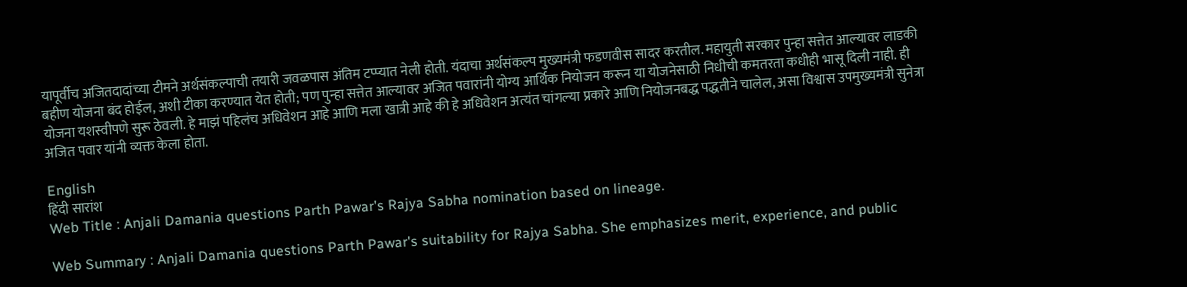यापूर्वीच अजितदादांच्या टीमने अर्थसंकल्पाची तयारी जवळपास अंतिम टप्प्यात नेली होती. यंदाचा अर्थसंकल्प मुख्यमंत्री फडणवीस सादर करतील. महायुती सरकार पुन्हा सत्तेत आल्यावर लाडकी बहीण योजना बंद होईल, अशी टीका करण्यात येत होती; पण पुन्हा सत्तेत आल्यावर अजित पवारांनी योग्य आर्थिक नियोजन करून या योजनेसाठी निधीची कमतरता कधीही भासू दिली नाही. ही योजना यशस्वीपणे सुरू ठेवली. हे माझं पहिलंच अधिवेशन आहे आणि मला खात्री आहे की हे अधिवेशन अत्यंत चांगल्या प्रकारे आणि नियोजनबद्ध पद्धतीने चालेल, असा विश्वास उपमुख्यमंत्री सुनेत्रा अजित पवार यांनी व्यक्त केला होता.

English
हिंदी सारांश
Web Title : Anjali Damania questions Parth Pawar's Rajya Sabha nomination based on lineage.

Web Summary : Anjali Damania questions Parth Pawar's suitability for Rajya Sabha. She emphasizes merit, experience, and public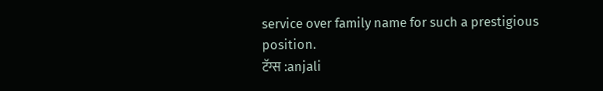service over family name for such a prestigious position.
टॅग्स :anjali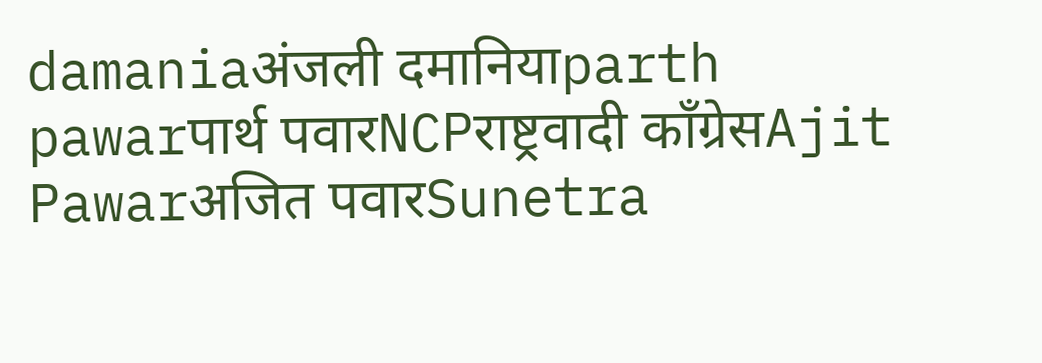damaniaअंजली दमानियाparth pawarपार्थ पवारNCPराष्ट्रवादी काँग्रेसAjit Pawarअजित पवारSunetra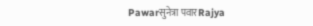Pawarसुनेत्रा पवारRajya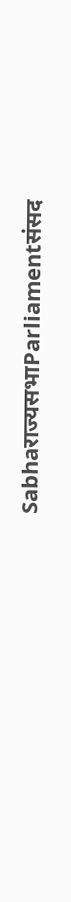Sabhaराज्यसभाParliamentसंसद